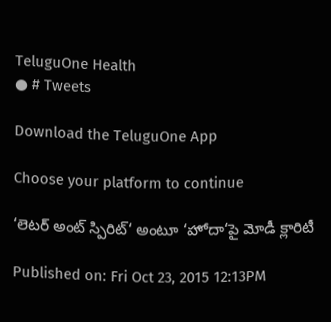TeluguOne Health
● # Tweets

Download the TeluguOne App

Choose your platform to continue

‘లెటర్ అంట్ స్పిరిట్‘ అంటూ ‘హోదా‘పై మోడీ క్లారిటీ

Published on: Fri Oct 23, 2015 12:13PM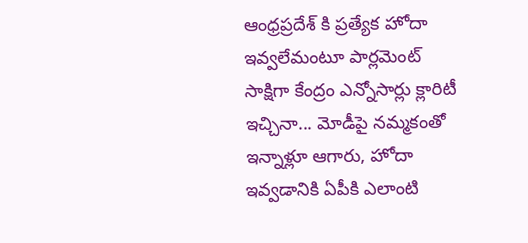ఆంధ్రప్రదేశ్ కి ప్రత్యేక హోదా ఇవ్వలేమంటూ పార్లమెంట్ సాక్షిగా కేంద్రం ఎన్నోసార్లు క్లారిటీ ఇచ్చినా... మోడీపై నమ్మకంతో ఇన్నాళ్లూ ఆగారు, హోదా ఇవ్వడానికి ఏపీకి ఎలాంటి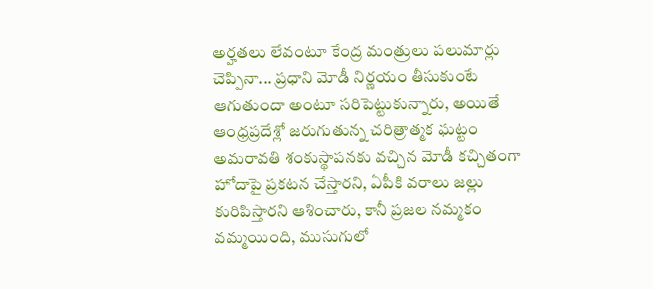అర్హతలు లేవంటూ కేంద్ర మంత్రులు పలుమార్లు చెప్పినా... ప్రధాని మోడీ నిర్ణయం తీసుకుంటే ఆగుతుందా అంటూ సరిపెట్టుకున్నారు, అయితే ఆంధ్రప్రదేశ్లో జరుగుతున్న చరిత్రాత్మక ఘట్టం అమరావతి శంకుస్థాపనకు వచ్చిన మోడీ కచ్చితంగా హోదాపై ప్రకటన చేస్తారని, ఏపీకి వరాలు జల్లు కురిపిస్తారని ఆశించారు, కానీ ప్రజల నమ్మకం వమ్మయింది, ముసుగులో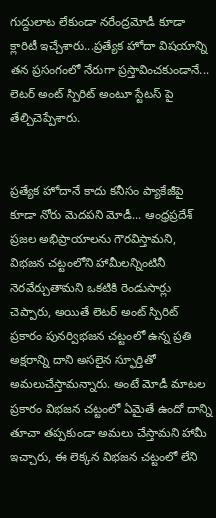గుద్దులాట లేకుండా నరేంద్రమోడీ కూడా క్లారిటీ ఇచ్చేశారు...ప్రత్యేక హోదా విషయాన్ని తన ప్రసంగంలో నేరుగా ప్రస్తావించకుండానే... లెటర్ అంట్ స్పిరిట్ అంటూ స్టేటస్ పై తేల్చిచెప్పేశారు.


ప్రత్యేక హోదానే కాదు కనీసం ప్యాకేజీపై కూడా నోరు మెదపని మోడీ... ఆంధ్రప్రదేశ్ ప్రజల అభిప్రాయాలను గౌరవిస్తామని, విభజన చట్టంలోని హామీలన్నింటినీ నెరవేర్చుతామని ఒకటికి రెండుసార్లు చెప్పారు, అయితే లెటర్ అంట్ స్పిరిట్ ప్రకారం పునర్విభజన చట్టంలో ఉన్న ప్రతి అక్షరాన్ని దాని అసలైన స్ఫూర్తితో అమలుచేస్తామన్నారు. అంటే మోడీ మాటల ప్రకారం విభజన చట్టంలో ఏమైతే ఉందో దాన్ని తూచా తప్పకుండా అమలు చేస్తామని హామీ ఇచ్చారు, ఈ లెక్కన విభజన చట్టంలో లేని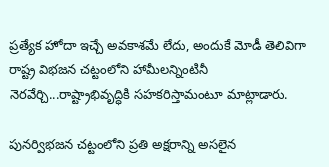ప్రత్యేక హోదా ఇచ్చే అవకాశమే లేదు, అందుకే మోడీ తెలివిగా రాష్ట్ర విభజన చట్టంలోని హామీలన్నింటినీ నెరవేర్చి...రాష్ట్రాభివృద్ధికి సహకరిస్తామంటూ మాట్లాడారు.

పునర్విభజన చట్టంలోని ప్రతి అక్షరాన్ని అసలైన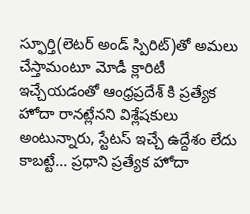స్ఫూర్తి(లెటర్ అండ్ స్పిరిట్)తో అమలు చేస్తామంటూ మోడీ క్లారిటీ ఇచ్చేయడంతో ఆంధ్రప్రదేశ్ కి ప్రత్యేక హోదా రానట్లేనని విశ్లేషకులు అంటున్నారు, స్టేటస్ ఇచ్చే ఉద్దేశం లేదు కాబట్టే... ప్రధాని ప్రత్యేక హోదా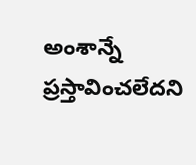అంశాన్నే ప్రస్తావించలేదని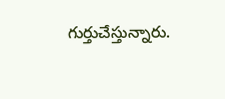గుర్తుచేస్తున్నారు.